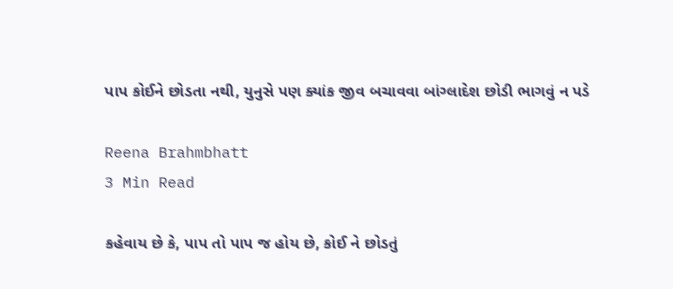પાપ કોઈને છોડતા નથી, યુનુસે પણ ક્યાંક જીવ બચાવવા બાંગ્લાદેશ છોડી ભાગવું ન પડે

Reena Brahmbhatt
3 Min Read

કહેવાય છે કે, પાપ તો પાપ જ હોય છે, કોઈ ને છોડતું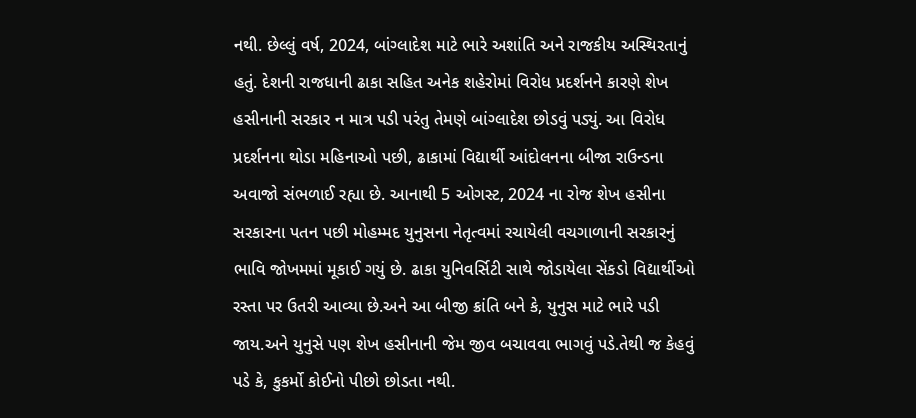નથી. છેલ્લું વર્ષ, 2024, બાંગ્લાદેશ માટે ભારે અશાંતિ અને રાજકીય અસ્થિરતાનું હતું. દેશની રાજધાની ઢાકા સહિત અનેક શહેરોમાં વિરોધ પ્રદર્શનને કારણે શેખ હસીનાની સરકાર ન માત્ર પડી પરંતુ તેમણે બાંગ્લાદેશ છોડવું પડ્યું. આ વિરોધ પ્રદર્શનના થોડા મહિનાઓ પછી, ઢાકામાં વિદ્યાર્થી આંદોલનના બીજા રાઉન્ડના અવાજો સંભળાઈ રહ્યા છે. આનાથી 5 ઓગસ્ટ, 2024 ના રોજ શેખ હસીના સરકારના પતન પછી મોહમ્મદ યુનુસના નેતૃત્વમાં રચાયેલી વચગાળાની સરકારનું ભાવિ જોખમમાં મૂકાઈ ગયું છે. ઢાકા યુનિવર્સિટી સાથે જોડાયેલા સેંકડો વિદ્યાર્થીઓ રસ્તા પર ઉતરી આવ્યા છે.અને આ બીજી ક્રાંતિ બને કે, યુનુસ માટે ભારે પડી જાય.અને યુનુસે પણ શેખ હસીનાની જેમ જીવ બચાવવા ભાગવું પડે.તેથી જ કેહવું પડે કે, કુકર્મો કોઈનો પીછો છોડતા નથી.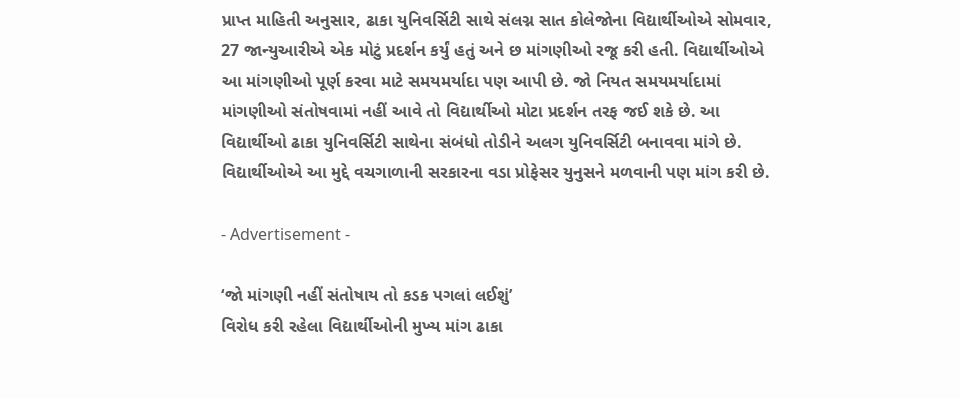પ્રાપ્ત માહિતી અનુસાર, ઢાકા યુનિવર્સિટી સાથે સંલગ્ન સાત કોલેજોના વિદ્યાર્થીઓએ સોમવાર, 27 જાન્યુઆરીએ એક મોટું પ્રદર્શન કર્યું હતું અને છ માંગણીઓ રજૂ કરી હતી. વિદ્યાર્થીઓએ આ માંગણીઓ પૂર્ણ કરવા માટે સમયમર્યાદા પણ આપી છે. જો નિયત સમયમર્યાદામાં માંગણીઓ સંતોષવામાં નહીં આવે તો વિદ્યાર્થીઓ મોટા પ્રદર્શન તરફ જઈ શકે છે. આ વિદ્યાર્થીઓ ઢાકા યુનિવર્સિટી સાથેના સંબંધો તોડીને અલગ યુનિવર્સિટી બનાવવા માંગે છે. વિદ્યાર્થીઓએ આ મુદ્દે વચગાળાની સરકારના વડા પ્રોફેસર યુનુસને મળવાની પણ માંગ કરી છે.

- Advertisement -

‘જો માંગણી નહીં સંતોષાય તો કડક પગલાં લઈશું’
વિરોધ કરી રહેલા વિદ્યાર્થીઓની મુખ્ય માંગ ઢાકા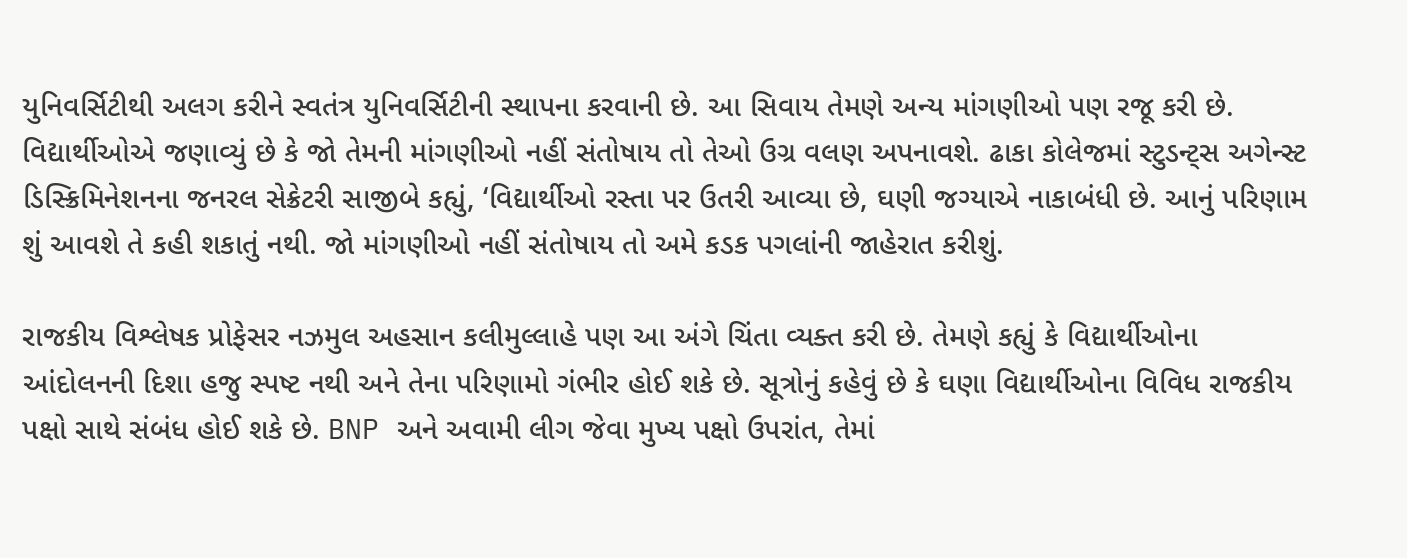યુનિવર્સિટીથી અલગ કરીને સ્વતંત્ર યુનિવર્સિટીની સ્થાપના કરવાની છે. આ સિવાય તેમણે અન્ય માંગણીઓ પણ રજૂ કરી છે. વિદ્યાર્થીઓએ જણાવ્યું છે કે જો તેમની માંગણીઓ નહીં સંતોષાય તો તેઓ ઉગ્ર વલણ અપનાવશે. ઢાકા કોલેજમાં સ્ટુડન્ટ્સ અગેન્સ્ટ ડિસ્ક્રિમિનેશનના જનરલ સેક્રેટરી સાજીબે કહ્યું, ‘વિદ્યાર્થીઓ રસ્તા પર ઉતરી આવ્યા છે, ઘણી જગ્યાએ નાકાબંધી છે. આનું પરિણામ શું આવશે તે કહી શકાતું નથી. જો માંગણીઓ નહીં સંતોષાય તો અમે કડક પગલાંની જાહેરાત કરીશું.

રાજકીય વિશ્લેષક પ્રોફેસર નઝમુલ અહસાન કલીમુલ્લાહે પણ આ અંગે ચિંતા વ્યક્ત કરી છે. તેમણે કહ્યું કે વિદ્યાર્થીઓના આંદોલનની દિશા હજુ સ્પષ્ટ નથી અને તેના પરિણામો ગંભીર હોઈ શકે છે. સૂત્રોનું કહેવું છે કે ઘણા વિદ્યાર્થીઓના વિવિધ રાજકીય પક્ષો સાથે સંબંધ હોઈ શકે છે. BNP અને અવામી લીગ જેવા મુખ્ય પક્ષો ઉપરાંત, તેમાં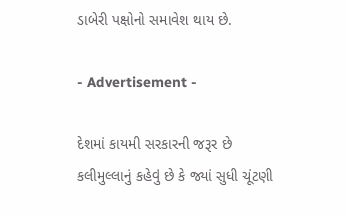ડાબેરી પક્ષોનો સમાવેશ થાય છે.

- Advertisement -

દેશમાં કાયમી સરકારની જરૂર છે
કલીમુલ્લાનું કહેવું છે કે જ્યાં સુધી ચૂંટણી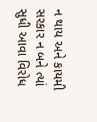ન થાય અને કાયમી સરકાર ન બને ત્યાં સુધી આવા વિરોધ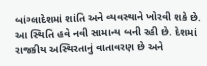બાંગ્લાદેશમાં શાંતિ અને વ્યવસ્થાને ખોરવી શકે છે. આ સ્થિતિ હવે નવી સામાન્ય બની રહી છે. દેશમાં રાજકીય અસ્થિરતાનું વાતાવરણ છે અને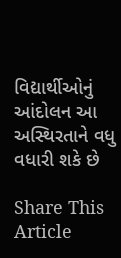વિદ્યાર્થીઓનું આંદોલન આ અસ્થિરતાને વધુ વધારી શકે છે

Share This Article